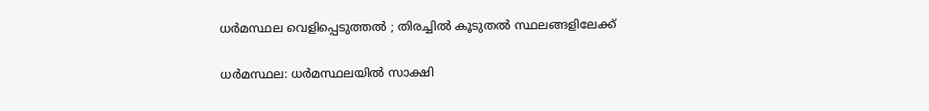ധര്‍മസ്ഥല വെളിപ്പെടുത്തല്‍ ; തിരച്ചില്‍ കൂടുതല്‍ സ്ഥലങ്ങളിലേക്ക്

ധര്‍മസ്ഥല: ധര്‍മസ്ഥലയില്‍ സാക്ഷി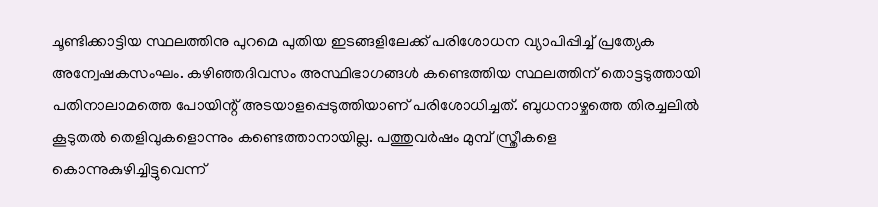ചൂണ്ടിക്കാട്ടിയ സ്ഥലത്തിനു പുറമെ പുതിയ ഇടങ്ങളിലേക്ക് പരിശോധന വ്യാപിപ്പിച്ച് പ്രത്യേക അന്വേഷകസംഘം. കഴിഞ്ഞദിവസം അസ്ഥിഭാഗങ്ങള്‍ കണ്ടെത്തിയ സ്ഥലത്തിന് തൊട്ടടുത്തായി പതിനാലാമത്തെ പോയിന്റ് അടയാളപ്പെടുത്തിയാണ് പരിശോധിച്ചത്. ബുധനാഴ്ചത്തെ തിരച്ചലില്‍ കൂടുതല്‍ തെളിവുകളൊന്നും കണ്ടെത്താനായില്ല. പത്തുവര്‍ഷം മുമ്പ് സ്ത്രീകളെ കൊന്നുകുഴിച്ചിട്ടുവെന്ന്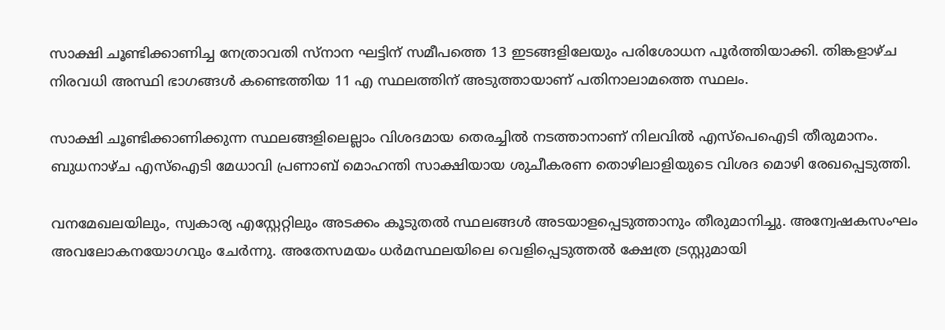സാക്ഷി ചൂണ്ടിക്കാണിച്ച നേത്രാവതി സ്നാന ഘട്ടിന് സമീപത്തെ 13 ഇടങ്ങളിലേയും പരിശോധന പൂര്‍ത്തിയാക്കി. തിങ്കളാഴ്ച നിരവധി അസ്ഥി ഭാഗങ്ങള്‍ കണ്ടെത്തിയ 11 എ സ്ഥലത്തിന് അടുത്തായാണ് പതിനാലാമത്തെ സ്ഥലം.

സാക്ഷി ചൂണ്ടിക്കാണിക്കുന്ന സ്ഥലങ്ങളിലെല്ലാം വിശദമായ തെരച്ചില്‍ നടത്താനാണ് നിലവില്‍ എസ്‌പെഐടി തീരുമാനം. ബുധനാഴ്ച എസ്‌ഐടി മേധാവി പ്രണാബ് മൊഹന്തി സാക്ഷിയായ ശുചീകരണ തൊഴിലാളിയുടെ വിശദ മൊഴി രേഖപ്പെടുത്തി.

വനമേഖലയിലും, സ്വകാര്യ എസ്റ്റേറ്റിലും അടക്കം കൂടുതല്‍ സ്ഥലങ്ങള്‍ അടയാളപ്പെടുത്താനും തീരുമാനിച്ചു. അന്വേഷകസംഘം അവലോകനയോഗവും ചേര്‍ന്നു. അതേസമയം ധര്‍മസ്ഥലയിലെ വെളിപ്പെടുത്തല്‍ ക്ഷേത്ര ട്രസ്റ്റുമായി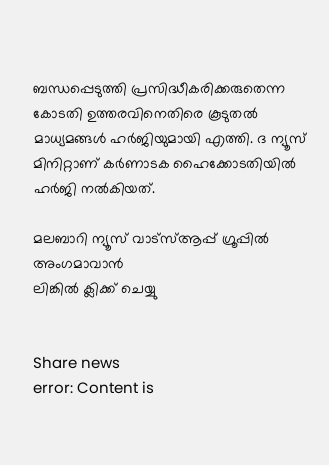ബന്ധപ്പെടുത്തി പ്രസിദ്ധീകരിക്കരുതെന്ന കോടതി ഉത്തരവിനെതിരെ കൂടുതല്‍ മാധ്യമങ്ങള്‍ ഹര്‍ജിയുമായി എത്തി. ദ ന്യൂസ് മിനിറ്റാണ് കര്‍ണാടക ഹൈക്കോടതിയില്‍ ഹര്‍ജി നല്‍കിയത്.

മലബാറി ന്യൂസ് വാട്‌സ്ആപ്പ് ഗ്രൂപ്പില്‍ അംഗമാവാന്‍
ലിങ്കില്‍ ക്ലിക്ക് ചെയ്യു


Share news
error: Content is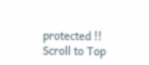protected !!
Scroll to Top